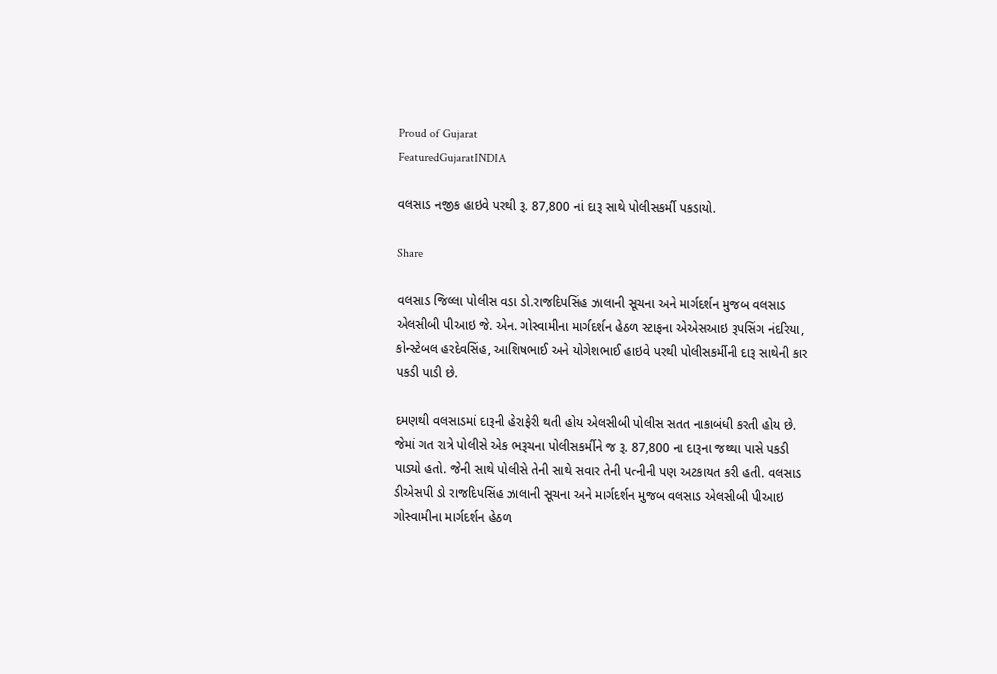Proud of Gujarat
FeaturedGujaratINDIA

વલસાડ નજીક હાઇવે પરથી રૂ. 87,800 નાં દારૂ સાથે પોલીસકર્મી પકડાયો.

Share

વલસાડ જિલ્લા પોલીસ વડા ડો.રાજદિપસિંહ ઝાલાની સૂચના અને માર્ગદર્શન મુજબ વલસાડ એલસીબી પીઆઇ જે. એન. ગોસ્વામીના માર્ગદર્શન હેઠળ સ્ટાફના એએસઆઇ રૂપસિંગ નંદરિયા, કોન્સ્ટેબલ હરદેવસિંહ, આશિષભાઈ અને યોગેશભાઈ હાઇવે પરથી પોલીસકર્મીની દારૂ સાથેની કાર પકડી પાડી છે.

દમણથી વલસાડમાં દારૂની હેરાફેરી થતી હોય એલસીબી પોલીસ સતત નાકાબંધી કરતી હોય છે. જેમાં ગત રાત્રે પોલીસે એક ભરૂચના પોલીસકર્મીને જ રૂ. 87,800 ના દારૂના જથ્થા પાસે પકડી પાડ્યો હતો. જેની સાથે પોલીસે તેની સાથે સવાર તેની પત્નીની પણ અટકાયત કરી હતી. વલસાડ ડીએસપી ડો રાજદિપસિંહ ઝાલાની સૂચના અને માર્ગદર્શન મુજબ વલસાડ એલસીબી પીઆઇ ગોસ્વામીના માર્ગદર્શન હેઠળ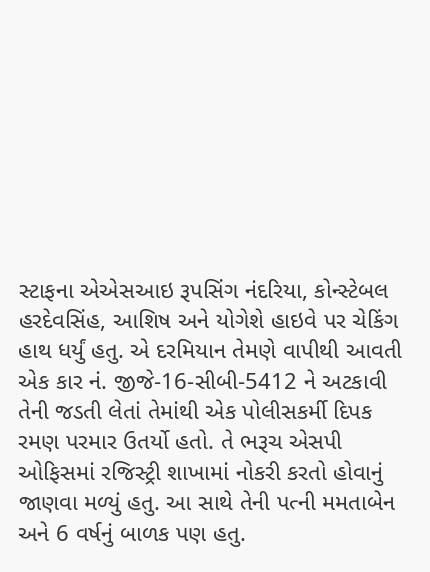સ્ટાફના એએસઆઇ રૂપસિંગ નંદરિયા, કોન્સ્ટેબલ હરદેવસિંહ, આશિષ અને યોગેશે હાઇવે પર ચેકિંગ હાથ ધર્યું હતુ. એ દરમિયાન તેમણે વાપીથી આવતી એક કાર નં. જીજે-16-સીબી-5412 ને અટકાવી તેની જડતી લેતાં તેમાંથી એક પોલીસકર્મી દિપક રમણ પરમાર ઉતર્યો હતો. તે ભરૂચ એસપી ઓફિસમાં રજિસ્ટ્રી શાખામાં નોકરી કરતો હોવાનું જાણવા મળ્યું હતુ. આ સાથે તેની પત્ની મમતાબેન અને 6 વર્ષનું બાળક પણ હતુ.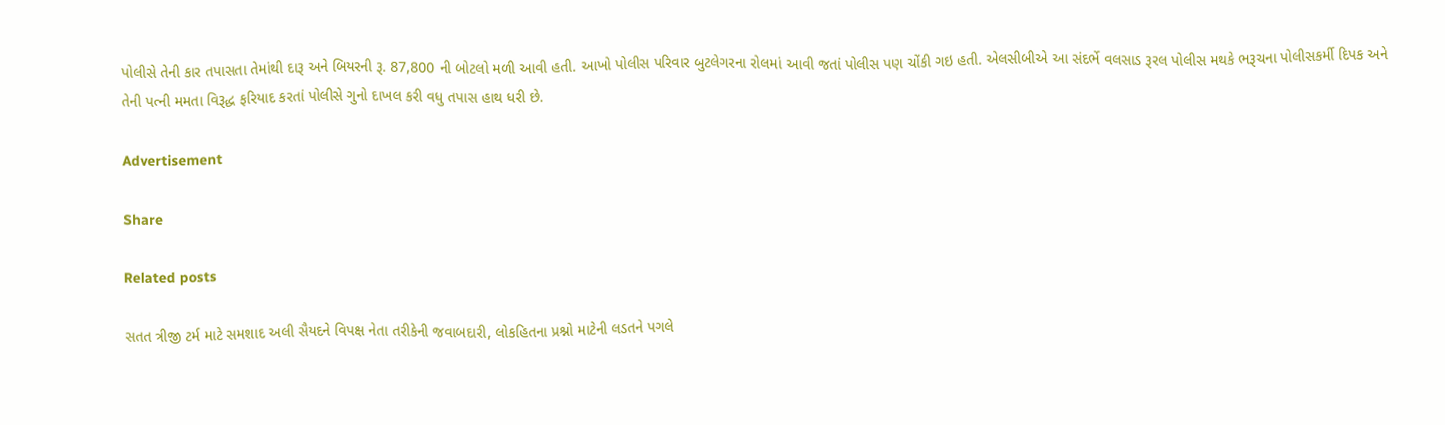પોલીસે તેની કાર તપાસતા તેમાંથી દારૂ અને બિયરની રૂ. 87,800 ની બોટલો મળી આવી હતી. આખો પોલીસ પરિવાર બુટલેગરના રોલમાં આવી જતાં પોલીસ પણ ચોંકી ગઇ હતી. એલસીબીએ આ સંદર્ભે વલસાડ રૂરલ પોલીસ મથકે ભરૂચના પોલીસકર્મી દિપક અને તેની પત્ની મમતા વિરૂદ્ધ ફરિયાદ કરતાં પોલીસે ગુનો દાખલ કરી વધુ તપાસ હાથ ધરી છે.

Advertisement

Share

Related posts

સતત ત્રીજી ટર્મ માટે સમશાદ અલી સૈયદને વિપક્ષ નેતા તરીકેની જવાબદારી, લોકહિતના પ્રશ્નો માટેની લડતને પગલે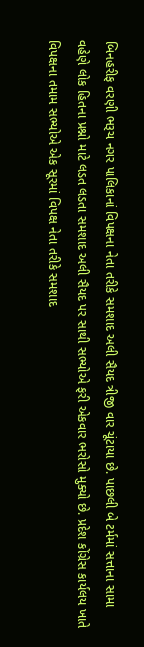બિનહરીફ વરણી ભરૂચ નગર પાલિકાનાં વિપક્ષના નેતા તરીકે સમશાદ અલી સૈયદ ત્રીજી વાર ચૂંટાયા છે. પાછલી બે ટર્મમાં સત્તાના સામા વહેણે લોક હિતના પ્રશ્નો માટે લડત લડતા સમશાદ અલી સૈયદ પર સાથી સભ્યોએ ફરી એકવાર ભરોસો મુક્યો છે. પ્રદેશ કોંગ્રેસ કાર્યલય ખાતે વિપક્ષના તમામ સભ્યોએ એક સૂરમાં વિપક્ષ નેતા તરીકે સમશાદ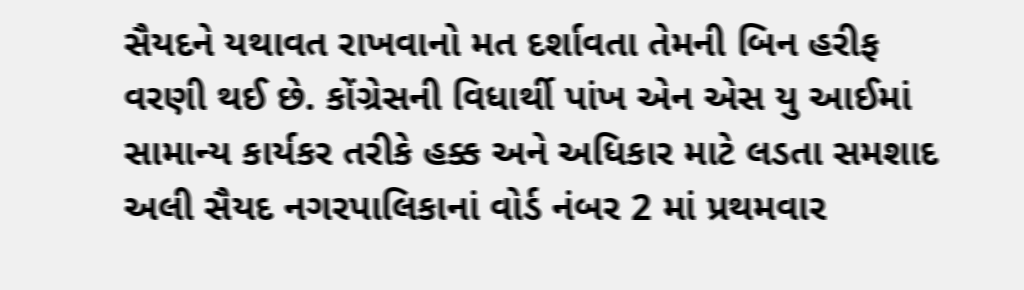સૈયદને યથાવત રાખવાનો મત દર્શાવતા તેમની બિન હરીફ વરણી થઈ છે. કોંગ્રેસની વિધાર્થી પાંખ એન એસ યુ આઈમાં સામાન્ય કાર્યકર તરીકે હક્ક અને અધિકાર માટે લડતા સમશાદ અલી સૈયદ નગરપાલિકાનાં વોર્ડ નંબર 2 માં પ્રથમવાર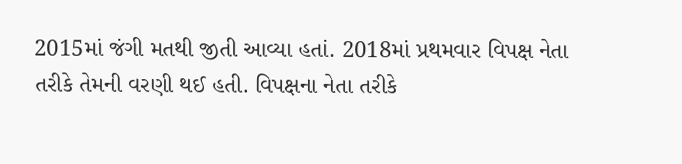2015માં જંગી મતથી જીતી આવ્યા હતાં. 2018માં પ્રથમવાર વિપક્ષ નેતા તરીકે તેમની વરણી થઈ હતી. વિપક્ષના નેતા તરીકે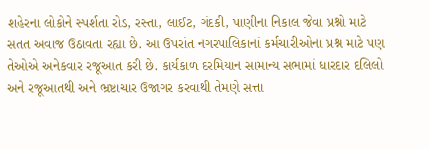શહેરના લોકોને સ્પર્શતા રોડ, રસ્તા, લાઈટ, ગંદકી, પાણીના નિકાલ જેવા પ્રશ્નો માટે સતત અવાજ ઉઠાવતા રહ્યા છે. આ ઉપરાંત નગરપાલિકાનાં કર્મચારીઓના પ્રશ્ન માટે પણ તેઓએ અનેકવાર રજૂઆત કરી છે. કાર્યકાળ દરમિયાન સામાન્ય સભામાં ધારદાર દલિલો અને રજૂઆતથી અને ભ્રષ્ટાચાર ઉજાગર કરવાથી તેમણે સત્તા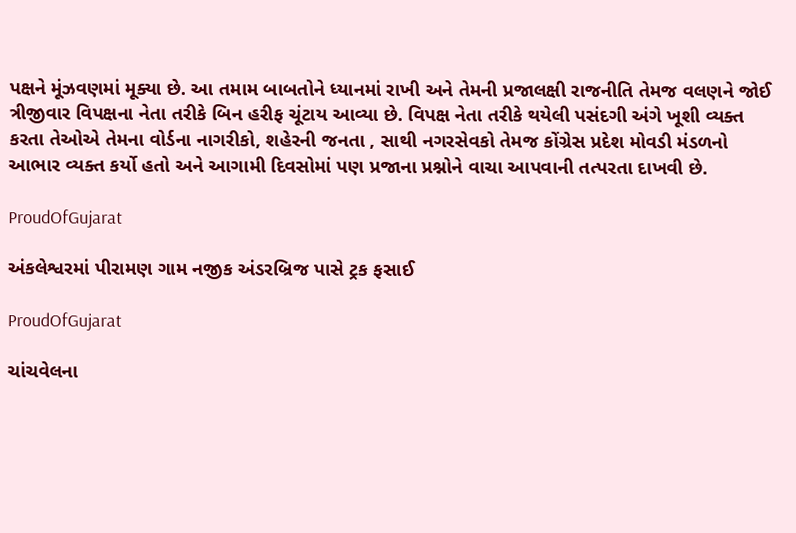પક્ષને મૂંઝવણમાં મૂક્યા છે. આ તમામ બાબતોને ધ્યાનમાં રાખી અને તેમની પ્રજાલક્ષી રાજનીતિ તેમજ વલણને જોઈ ત્રીજીવાર વિપક્ષના નેતા તરીકે બિન હરીફ ચૂંટાય આવ્યા છે. વિપક્ષ નેતા તરીકે થયેલી પસંદગી અંગે ખૂશી વ્યક્ત કરતા તેઓએ તેમના વોર્ડના નાગરીકો, શહેરની જનતા , સાથી નગરસેવકો તેમજ કોંગ્રેસ પ્રદેશ મોવડી મંડળનો આભાર વ્યક્ત કર્યો હતો અને આગામી દિવસોમાં પણ પ્રજાના પ્રશ્નોને વાચા આપવાની તત્પરતા દાખવી છે.

ProudOfGujarat

અંકલેશ્વરમાં પીરામણ ગામ નજીક અંડરબ્રિજ પાસે ટ્રક ફસાઈ

ProudOfGujarat

ચાંચવેલના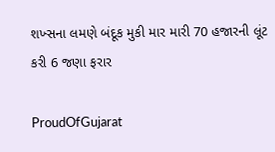શખ્સના લમણે બંદૂક મુકી માર મારી 70 હજારની લૂંટ કરી 6 જણા ફરાર

ProudOfGujarat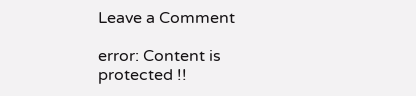Leave a Comment

error: Content is protected !!